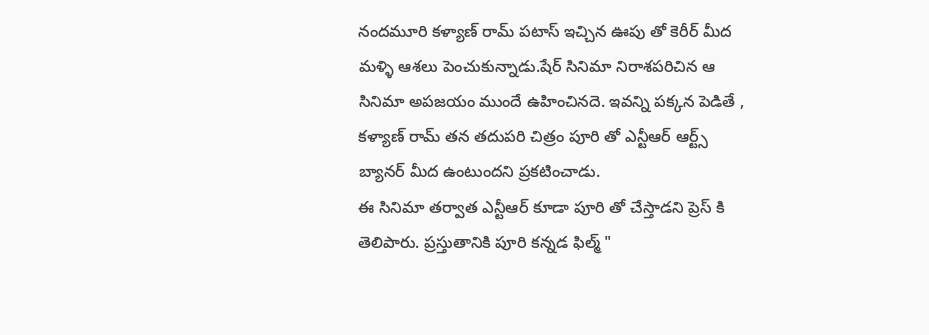నందమూరి కళ్యాణ్ రామ్ పటాస్ ఇచ్చిన ఊపు తో కెరీర్ మీద మళ్ళి ఆశలు పెంచుకున్నాడు.షేర్ సినిమా నిరాశపరిచిన ఆ సినిమా అపజయం ముందే ఉహించినదె. ఇవన్ని పక్కన పెడితే , కళ్యాణ్ రామ్ తన తదుపరి చిత్రం పూరి తో ఎన్టీఆర్ ఆర్ట్స్ బ్యానర్ మీద ఉంటుందని ప్రకటించాడు.
ఈ సినిమా తర్వాత ఎన్టీఆర్ కూడా పూరి తో చేస్తాడని ప్రెస్ కి తెలిపారు. ప్రస్తుతానికి పూరి కన్నడ ఫిల్మ్ "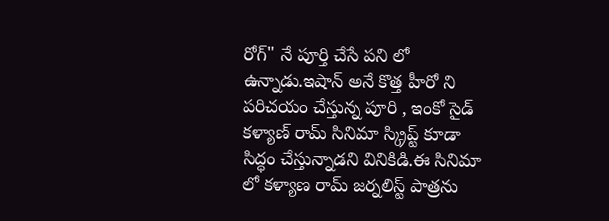రోగ్" నే పూర్తి చేసే పని లో ఉన్నాడు.ఇషాన్ అనే కొత్త హీరో ని పరిచయం చేస్తున్న పూరి , ఇంకో సైడ్ కళ్యాణ్ రామ్ సినిమా స్క్రిప్ట్ కూడా సిద్ధం చేస్తున్నాడని వినికిడి.ఈ సినిమా లో కళ్యాణ రామ్ జర్నలిస్ట్ పాత్రను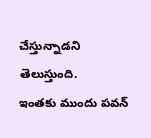చేస్తున్నాడని తెలుస్తుంది.
ఇంతకు ముందు పవన్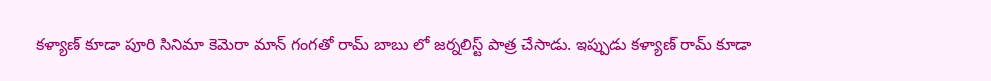కళ్యాణ్ కూడా పూరి సినిమా కెమెరా మాన్ గంగతో రామ్ బాబు లో జర్నలిస్ట్ పాత్ర చేసాడు. ఇప్పుడు కళ్యాణ్ రామ్ కూడా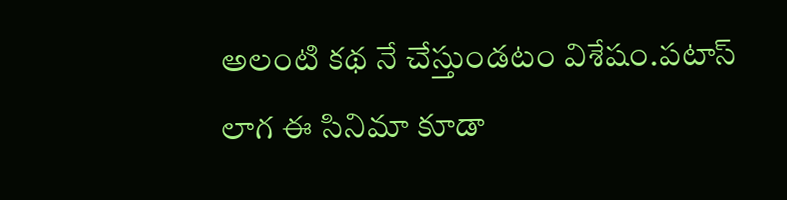అలంటి కథ నే చేస్తుండటం విశేషం.పటాస్ లాగ ఈ సినిమా కూడా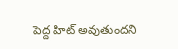పెద్ద హిట్ అవుతుందని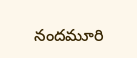నందమూరి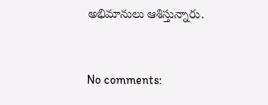అభిమానులు ఆశిస్తున్నారు.


No comments: